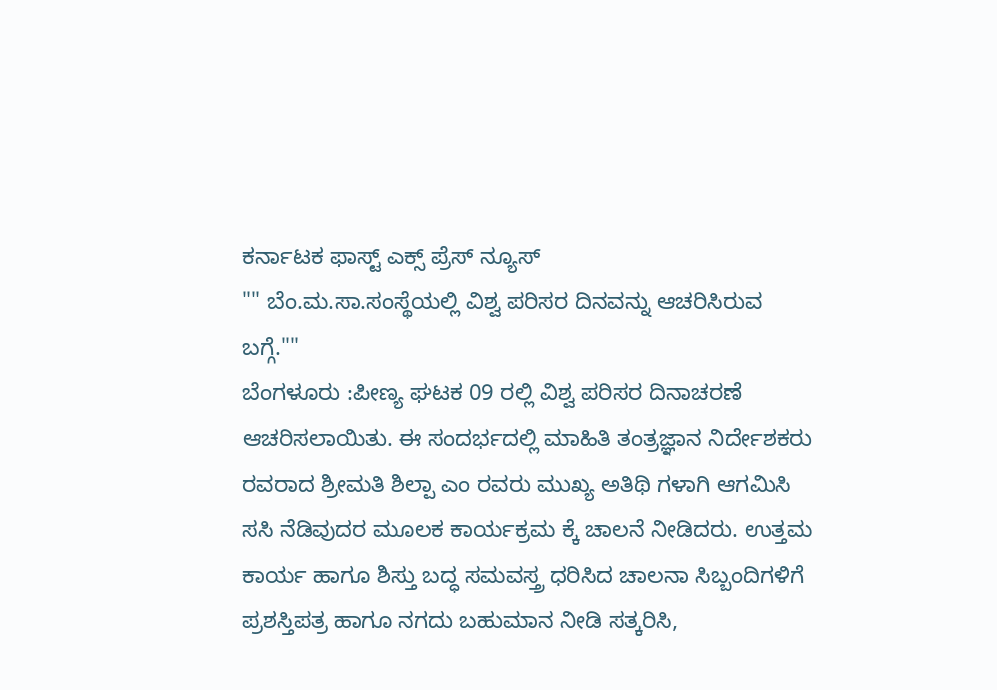ಕರ್ನಾಟಕ ಫಾಸ್ಟ್ ಎಕ್ಸ್ ಪ್ರೆಸ್ ನ್ಯೂಸ್
"" ಬೆಂ.ಮ.ಸಾ.ಸಂಸ್ಥೆಯಲ್ಲಿ ವಿಶ್ವ ಪರಿಸರ ದಿನವನ್ನು ಆಚರಿಸಿರುವ ಬಗ್ಗೆ.""
ಬೆಂಗಳೂರು :ಪೀಣ್ಯ ಘಟಕ 09 ರಲ್ಲಿ ವಿಶ್ವ ಪರಿಸರ ದಿನಾಚರಣೆ ಆಚರಿಸಲಾಯಿತು. ಈ ಸಂದರ್ಭದಲ್ಲಿ ಮಾಹಿತಿ ತಂತ್ರಜ್ಞಾನ ನಿರ್ದೇಶಕರು ರವರಾದ ಶ್ರೀಮತಿ ಶಿಲ್ಪಾ ಎಂ ರವರು ಮುಖ್ಯ ಅತಿಥಿ ಗಳಾಗಿ ಆಗಮಿಸಿ ಸಸಿ ನೆಡಿವುದರ ಮೂಲಕ ಕಾರ್ಯಕ್ರಮ ಕ್ಕೆ ಚಾಲನೆ ನೀಡಿದರು. ಉತ್ತಮ ಕಾರ್ಯ ಹಾಗೂ ಶಿಸ್ತು ಬದ್ಧ ಸಮವಸ್ತ್ರ ಧರಿಸಿದ ಚಾಲನಾ ಸಿಬ್ಬಂದಿಗಳಿಗೆ ಪ್ರಶಸ್ತಿಪತ್ರ ಹಾಗೂ ನಗದು ಬಹುಮಾನ ನೀಡಿ ಸತ್ಕರಿಸಿ,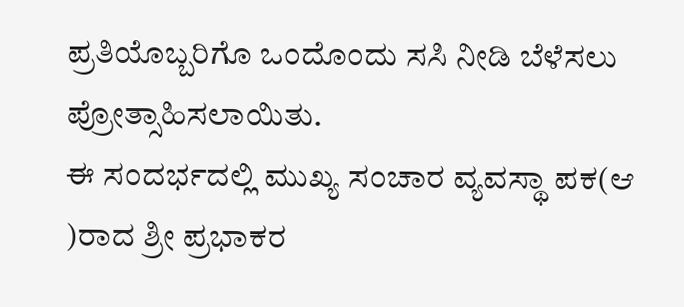ಪ್ರತಿಯೊಬ್ಬರಿಗೊ ಒಂದೊಂದು ಸಸಿ ನೀಡಿ ಬೆಳೆಸಲು ಪ್ರೋತ್ಸಾಹಿಸಲಾಯಿತು.
ಈ ಸಂದರ್ಭದಲ್ಲಿ ಮುಖ್ಯ ಸಂಚಾರ ವ್ಯವಸ್ಥಾ ಪಕ(ಆ )ರಾದ ಶ್ರೀ ಪ್ರಭಾಕರ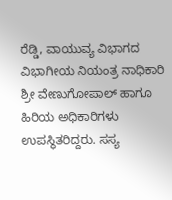ರೆಡ್ಡಿ, ವಾಯುವ್ಯ ವಿಭಾಗದ ವಿಭಾಗೀಯ ನಿಯಂತ್ರ ನಾಧಿಕಾರಿ ಶ್ರೀ ವೇಣುಗೋಪಾಲ್ ಹಾಗೂ ಹಿರಿಯ ಅಧಿಕಾರಿಗಳು ಉಪಸ್ಥಿತರಿದ್ದರು. ಸಸ್ಯ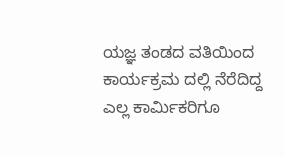ಯಜ್ಞ ತಂಡದ ವತಿಯಿಂದ ಕಾರ್ಯಕ್ರಮ ದಲ್ಲಿ ನೆರೆದಿದ್ದ ಎಲ್ಲ ಕಾರ್ಮಿಕರಿಗೂ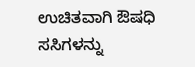ಉಚಿತವಾಗಿ ಔಷಧಿ ಸಸಿಗಳನ್ನು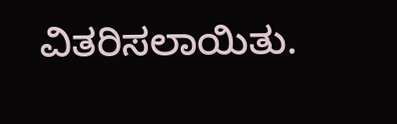ವಿತರಿಸಲಾಯಿತು.